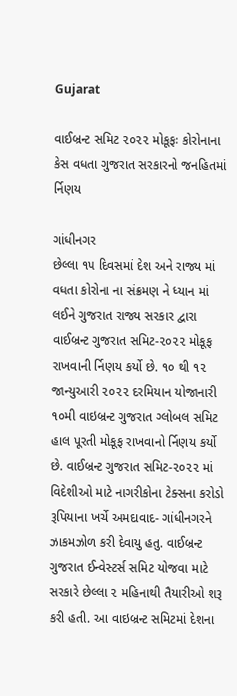Gujarat

વાઈબ્રન્ટ સમિટ ૨૦૨૨ મોકૂફઃ કોરોનાના કેસ વધતા ગુજરાત સરકારનો જનહિતમાં ર્નિણય

ગાંધીનગર
છેલ્લા ૧૫ દિવસમાં દેશ અને રાજ્ય માં વધતા કોરોના ના સંક્રમણ ને ધ્યાન માં લઈને ગુજરાત રાજ્ય સરકાર દ્વારા વાઈબ્રન્ટ ગુજરાત સમિટ-૨૦૨૨ મોકૂફ રાખવાની ર્નિણય કર્યો છે. ૧૦ થી ૧૨ જાન્યુઆરી ૨૦૨૨ દરમિયાન યોજાનારી ૧૦મી વાઇબ્રન્ટ ગુજરાત ગ્લોબલ સમિટ હાલ પૂરતી મોકૂફ રાખવાનો ર્નિણય કર્યો છે. વાઈબ્રન્ટ ગુજરાત સમિટ-૨૦૨૨ માં વિદેશીઓ માટે નાગરીકોના ટેક્સના કરોડો રૂપિયાના ખર્ચે અમદાવાદ- ગાંધીનગરને ઝાકમઝોળ કરી દેવાયુ હતુ. વાઈબ્રન્ટ ગુજરાત ઈન્વેસ્ટર્સ સમિટ યોજવા માટે સરકારે છેલ્લા ૨ મહિનાથી તૈયારીઓ શરૂ કરી હતી. આ વાઇબ્રન્ટ સમિટમાં દેશના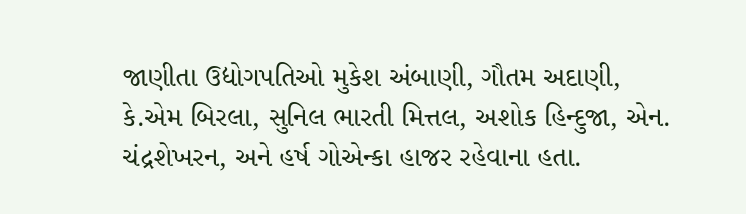જાણીતા ઉદ્યોગપતિઓ મુકેશ અંબાણી, ગૌતમ અદાણી, કે.એમ બિરલા, સુનિલ ભારતી મિત્તલ, અશોક હિન્દુજા, એન. ચંદ્રશેખરન, અને હર્ષ ગોએન્કા હાજર રહેવાના હતા.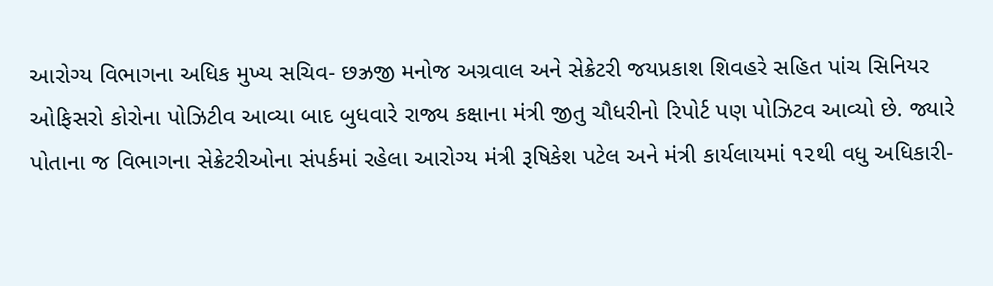આરોગ્ય વિભાગના અધિક મુખ્ય સચિવ- છઝ્રજી મનોજ અગ્રવાલ અને સેક્રેટરી જયપ્રકાશ શિવહરે સહિત પાંચ સિનિયર ઓફિસરો કોરોના પોઝિટીવ આવ્યા બાદ બુધવારે રાજ્ય કક્ષાના મંત્રી જીતુ ચૌધરીનો રિપોર્ટ પણ પોઝિટવ આવ્યો છે. જ્યારે પોતાના જ વિભાગના સેક્રેટરીઓના સંપર્કમાં રહેલા આરોગ્ય મંત્રી રૂષિકેશ પટેલ અને મંત્રી કાર્યલાયમાં ૧૨થી વધુ અધિકારી-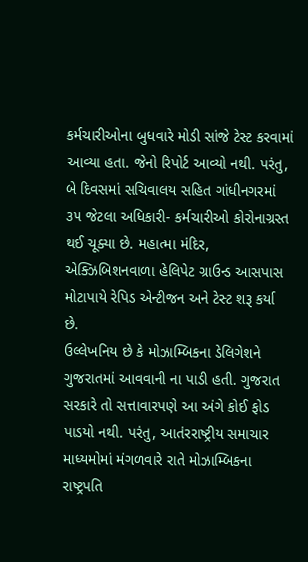કર્મચારીઓના બુધવારે મોડી સાંજે ટેસ્ટ કરવામાં આવ્યા હતા. જેનો રિપોર્ટ આવ્યો નથી. પરંતુ, બે દિવસમાં સચિવાલય સહિત ગાંધીનગરમાં ૩૫ જેટલા અધિકારી- કર્મચારીઓ કોરોનાગ્રસ્ત થઈ ચૂક્યા છે. મહાત્મા મંદિર, એક્ઝિબિશનવાળા હેલિપેટ ગ્રાઉન્ડ આસપાસ મોટાપાયે રેપિડ એન્ટીજન અને ટેસ્ટ શરૂ કર્યા છે.
ઉલ્લેખનિય છે કે મોઝામ્બિકના ડેલિગેશને ગુજરાતમાં આવવાની ના પાડી હતી. ગુજરાત સરકારે તો સત્તાવારપણે આ અંગે કોઈ ફોડ પાડયો નથી. પરંતુ, આતંરરાષ્ટ્રીય સમાચાર માધ્યમોમાં મંગળવારે રાતે મોઝામ્બિકના રાષ્ટ્રપતિ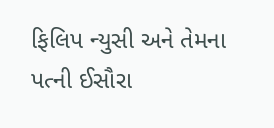ફિલિપ ન્યુસી અને તેમના પત્ની ઈસૌરા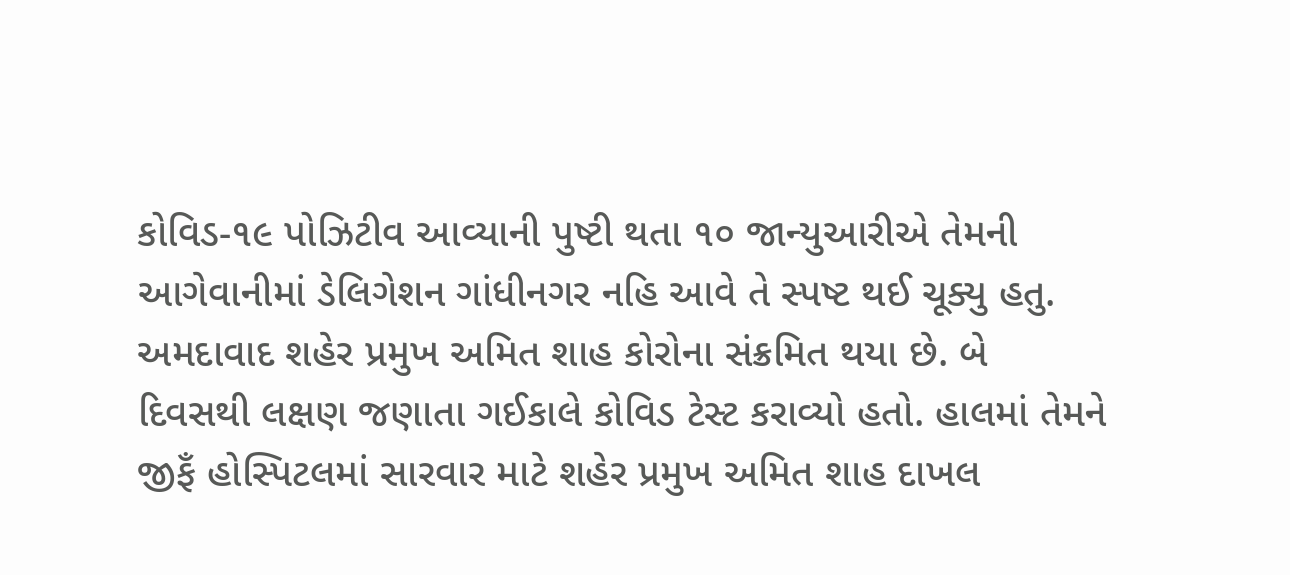કોવિડ-૧૯ પોઝિટીવ આવ્યાની પુષ્ટી થતા ૧૦ જાન્યુઆરીએ તેમની આગેવાનીમાં ડેલિગેશન ગાંધીનગર નહિ આવે તે સ્પષ્ટ થઈ ચૂક્યુ હતુ.
અમદાવાદ શહેર પ્રમુખ અમિત શાહ કોરોના સંક્રમિત થયા છે. બે દિવસથી લક્ષણ જણાતા ગઈકાલે કોવિડ ટેસ્ટ કરાવ્યો હતો. હાલમાં તેમને જીફઁ હોસ્પિટલમાં સારવાર માટે શહેર પ્રમુખ અમિત શાહ દાખલ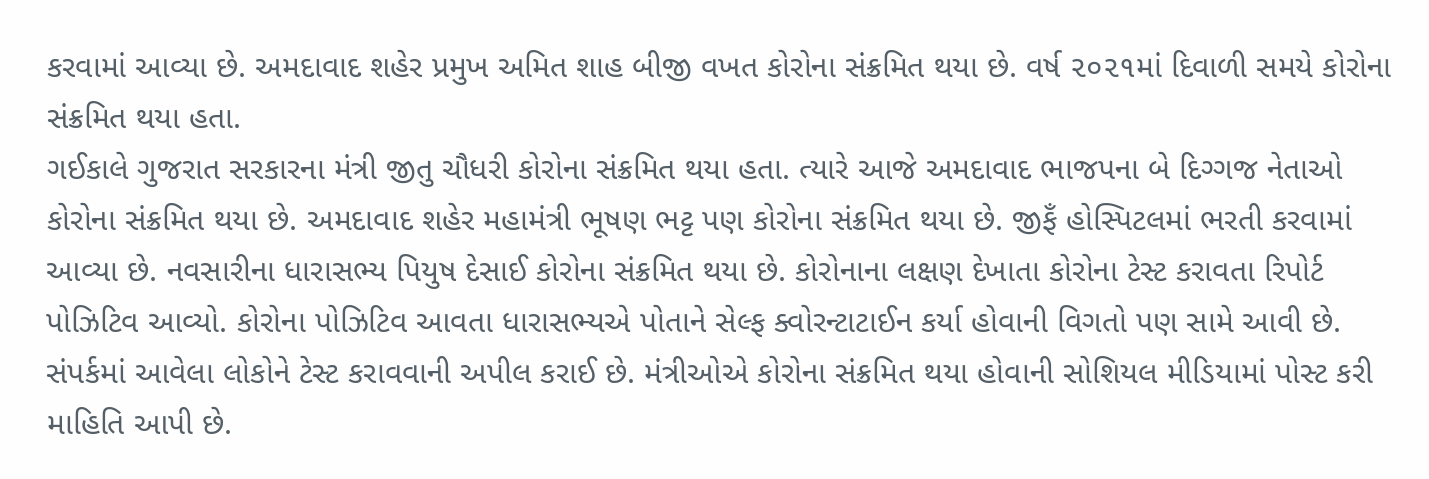કરવામાં આવ્યા છે. અમદાવાદ શહેર પ્રમુખ અમિત શાહ બીજી વખત કોરોના સંક્રમિત થયા છે. વર્ષ ૨૦૨૧માં દિવાળી સમયે કોરોના સંક્રમિત થયા હતા.
ગઈકાલે ગુજરાત સરકારના મંત્રી જીતુ ચૌધરી કોરોના સંક્રમિત થયા હતા. ત્યારે આજે અમદાવાદ ભાજપના બે દિગ્ગજ નેતાઓ કોરોના સંક્રમિત થયા છે. અમદાવાદ શહેર મહામંત્રી ભૂષણ ભટ્ટ પણ કોરોના સંક્રમિત થયા છે. જીફઁ હોસ્પિટલમાં ભરતી કરવામાં આવ્યા છે. નવસારીના ધારાસભ્ય પિયુષ દેસાઈ કોરોના સંક્રમિત થયા છે. કોરોનાના લક્ષણ દેખાતા કોરોના ટેસ્ટ કરાવતા રિપોર્ટ પોઝિટિવ આવ્યો. કોરોના પોઝિટિવ આવતા ધારાસભ્યએ પોતાને સેલ્ફ ક્વોરન્ટાટાઈન કર્યા હોવાની વિગતો પણ સામે આવી છે. સંપર્કમાં આવેલા લોકોને ટેસ્ટ કરાવવાની અપીલ કરાઈ છે. મંત્રીઓએ કોરોના સંક્રમિત થયા હોવાની સોશિયલ મીડિયામાં પોસ્ટ કરી માહિતિ આપી છે.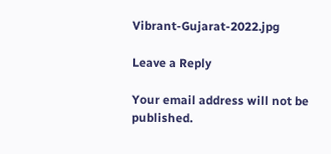Vibrant-Gujarat-2022.jpg

Leave a Reply

Your email address will not be published.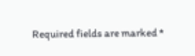Required fields are marked *